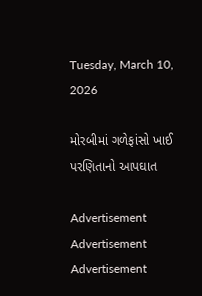Tuesday, March 10, 2026

મોરબીમાં ગળેફાંસો ખાઈ પરણિતાનો આપઘાત

Advertisement
Advertisement
Advertisement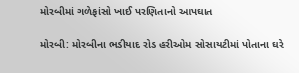મોરબીમાં ગળેફાંસો ખાઈ પરણિતાનો આપઘાત

મોરબી: મોરબીના ભડીયાદ રોડ હરીઓમ સોસાયટીમાં પોતાના ઘરે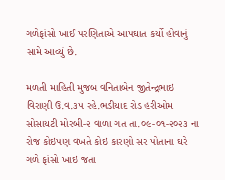ગળેફાંસો ખાઈ પરણિતાએ આપઘાત કર્યો હોવાનું સામે આવ્યું છે.

મળતી માહિતી મુજબ વનિતાબેન જીતેન્દ્રભાઇ વિરાણી ઉ.વ.૩૫ રહે.ભડીયાદ રોડ હરીઓમ સોસાયટી મોરબી-૨ વાળા ગત તા.૦૯-૦૧-૨૦૨૩ ના રોજ કોઇપણ વખતે કોઇ કારણો સર પોતાના ઘરે ગળે ફાંસો ખાઇ જતા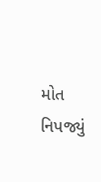મોત નિપજ્યું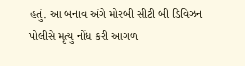હતું. આ બનાવ અંગે મોરબી સીટી બી ડિવિઝન પોલીસે મૃત્યુ નોંધ કરી આગળ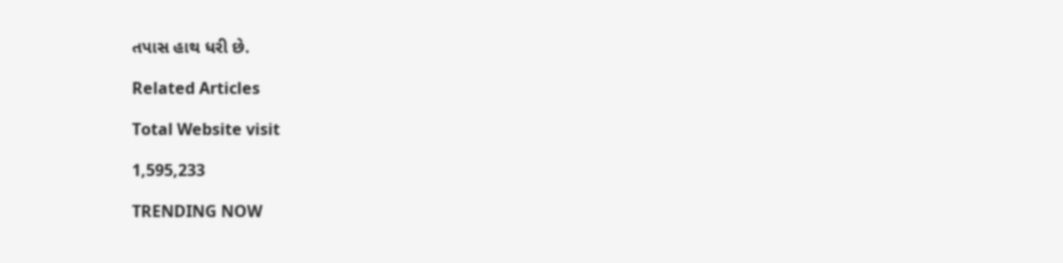તપાસ હાથ ધરી છે.

Related Articles

Total Website visit

1,595,233

TRENDING NOW